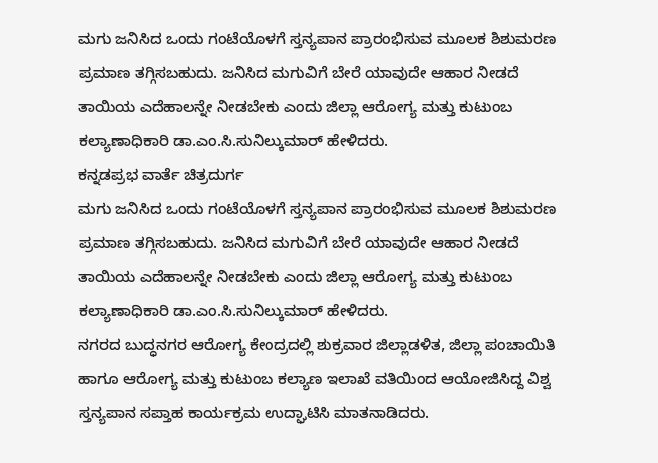ಮಗು ಜನಿಸಿದ ಒಂದು ಗಂಟೆಯೊಳಗೆ ಸ್ತನ್ಯಪಾನ ಪ್ರಾರಂಭಿಸುವ ಮೂಲಕ ಶಿಶುಮರಣ ಪ್ರಮಾಣ ತಗ್ಗಿಸಬಹುದು. ಜನಿಸಿದ ಮಗುವಿಗೆ ಬೇರೆ ಯಾವುದೇ ಆಹಾರ ನೀಡದೆ ತಾಯಿಯ ಎದೆಹಾಲನ್ನೇ ನೀಡಬೇಕು ಎಂದು ಜಿಲ್ಲಾ ಆರೋಗ್ಯ ಮತ್ತು ಕುಟುಂಬ ಕಲ್ಯಾಣಾಧಿಕಾರಿ ಡಾ.ಎಂ.ಸಿ.ಸುನಿಲ್ಕುಮಾರ್ ಹೇಳಿದರು.
ಕನ್ನಡಪ್ರಭ ವಾರ್ತೆ ಚಿತ್ರದುರ್ಗ
ಮಗು ಜನಿಸಿದ ಒಂದು ಗಂಟೆಯೊಳಗೆ ಸ್ತನ್ಯಪಾನ ಪ್ರಾರಂಭಿಸುವ ಮೂಲಕ ಶಿಶುಮರಣ ಪ್ರಮಾಣ ತಗ್ಗಿಸಬಹುದು. ಜನಿಸಿದ ಮಗುವಿಗೆ ಬೇರೆ ಯಾವುದೇ ಆಹಾರ ನೀಡದೆ ತಾಯಿಯ ಎದೆಹಾಲನ್ನೇ ನೀಡಬೇಕು ಎಂದು ಜಿಲ್ಲಾ ಆರೋಗ್ಯ ಮತ್ತು ಕುಟುಂಬ ಕಲ್ಯಾಣಾಧಿಕಾರಿ ಡಾ.ಎಂ.ಸಿ.ಸುನಿಲ್ಕುಮಾರ್ ಹೇಳಿದರು.
ನಗರದ ಬುದ್ಧನಗರ ಆರೋಗ್ಯ ಕೇಂದ್ರದಲ್ಲಿ ಶುಕ್ರವಾರ ಜಿಲ್ಲಾಡಳಿತ, ಜಿಲ್ಲಾ ಪಂಚಾಯಿತಿ ಹಾಗೂ ಆರೋಗ್ಯ ಮತ್ತು ಕುಟುಂಬ ಕಲ್ಯಾಣ ಇಲಾಖೆ ವತಿಯಿಂದ ಆಯೋಜಿಸಿದ್ದ ವಿಶ್ವ ಸ್ತನ್ಯಪಾನ ಸಪ್ತಾಹ ಕಾರ್ಯಕ್ರಮ ಉದ್ಘಾಟಿಸಿ ಮಾತನಾಡಿದರು.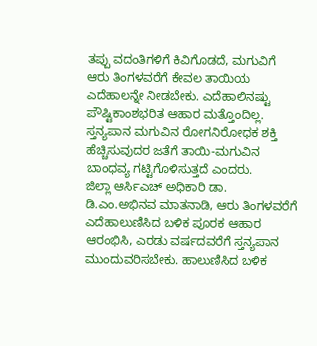ತಪ್ಪು ವದಂತಿಗಳಿಗೆ ಕಿವಿಗೊಡದೆ, ಮಗುವಿಗೆ ಆರು ತಿಂಗಳವರೆಗೆ ಕೇವಲ ತಾಯಿಯ ಎದೆಹಾಲನ್ನೇ ನೀಡಬೇಕು. ಎದೆಹಾಲಿನಷ್ಟು ಪೌಷ್ಟಿಕಾಂಶಭರಿತ ಆಹಾರ ಮತ್ತೊಂದಿಲ್ಲ. ಸ್ತನ್ಯಪಾನ ಮಗುವಿನ ರೋಗನಿರೋಧಕ ಶಕ್ತಿ ಹೆಚ್ಚಿಸುವುದರ ಜತೆಗೆ ತಾಯಿ-ಮಗುವಿನ ಬಾಂಧವ್ಯ ಗಟ್ಟಿಗೊಳಿಸುತ್ತದೆ ಎಂದರು.
ಜಿಲ್ಲಾ ಆರ್ಸಿಎಚ್ ಅಧಿಕಾರಿ ಡಾ. ಡಿ.ಎಂ.ಅಭಿನವ ಮಾತನಾಡಿ, ಆರು ತಿಂಗಳವರೆಗೆ ಎದೆಹಾಲುಣಿಸಿದ ಬಳಿಕ ಪೂರಕ ಆಹಾರ ಆರಂಭಿಸಿ, ಎರಡು ವರ್ಷದವರೆಗೆ ಸ್ತನ್ಯಪಾನ ಮುಂದುವರಿಸಬೇಕು. ಹಾಲುಣಿಸಿದ ಬಳಿಕ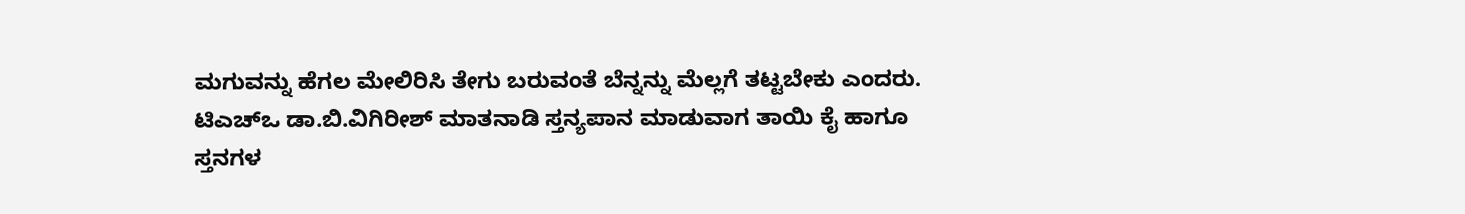ಮಗುವನ್ನು ಹೆಗಲ ಮೇಲಿರಿಸಿ ತೇಗು ಬರುವಂತೆ ಬೆನ್ನನ್ನು ಮೆಲ್ಲಗೆ ತಟ್ಟಬೇಕು ಎಂದರು.
ಟಿಎಚ್ಒ ಡಾ.ಬಿ.ವಿಗಿರೀಶ್ ಮಾತನಾಡಿ ಸ್ತನ್ಯಪಾನ ಮಾಡುವಾಗ ತಾಯಿ ಕೈ ಹಾಗೂ ಸ್ತನಗಳ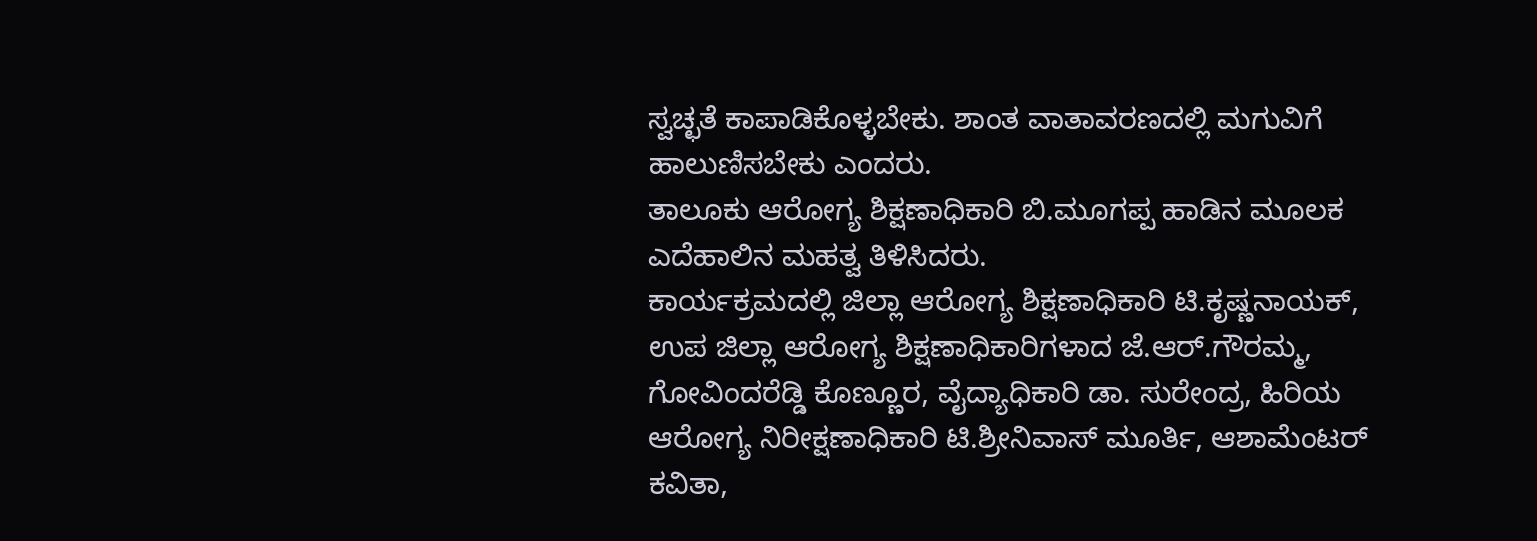ಸ್ವಚ್ಛತೆ ಕಾಪಾಡಿಕೊಳ್ಳಬೇಕು. ಶಾಂತ ವಾತಾವರಣದಲ್ಲಿ ಮಗುವಿಗೆ ಹಾಲುಣಿಸಬೇಕು ಎಂದರು.
ತಾಲೂಕು ಆರೋಗ್ಯ ಶಿಕ್ಷಣಾಧಿಕಾರಿ ಬಿ.ಮೂಗಪ್ಪ ಹಾಡಿನ ಮೂಲಕ ಎದೆಹಾಲಿನ ಮಹತ್ವ ತಿಳಿಸಿದರು.
ಕಾರ್ಯಕ್ರಮದಲ್ಲಿ ಜಿಲ್ಲಾ ಆರೋಗ್ಯ ಶಿಕ್ಷಣಾಧಿಕಾರಿ ಟಿ.ಕೃಷ್ಣನಾಯಕ್, ಉಪ ಜಿಲ್ಲಾ ಆರೋಗ್ಯ ಶಿಕ್ಷಣಾಧಿಕಾರಿಗಳಾದ ಜೆ.ಆರ್.ಗೌರಮ್ಮ, ಗೋವಿಂದರೆಡ್ಡಿ ಕೊಣ್ಣೂರ, ವೈದ್ಯಾಧಿಕಾರಿ ಡಾ. ಸುರೇಂದ್ರ, ಹಿರಿಯ ಆರೋಗ್ಯ ನಿರೀಕ್ಷಣಾಧಿಕಾರಿ ಟಿ.ಶ್ರೀನಿವಾಸ್ ಮೂರ್ತಿ, ಆಶಾಮೆಂಟರ್ ಕವಿತಾ,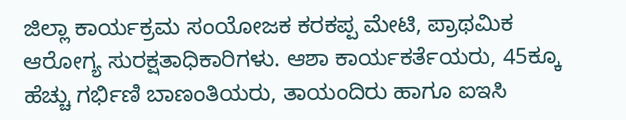ಜಿಲ್ಲಾ ಕಾರ್ಯಕ್ರಮ ಸಂಯೋಜಕ ಕರಕಪ್ಪ ಮೇಟಿ, ಪ್ರಾಥಮಿಕ ಆರೋಗ್ಯ ಸುರಕ್ಷತಾಧಿಕಾರಿಗಳು. ಆಶಾ ಕಾರ್ಯಕರ್ತೆಯರು, 45ಕ್ಕೂ ಹೆಚ್ಚು ಗರ್ಭಿಣಿ ಬಾಣಂತಿಯರು, ತಾಯಂದಿರು ಹಾಗೂ ಐಇಸಿ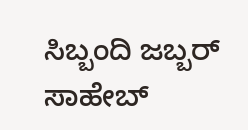ಸಿಬ್ಬಂದಿ ಜಬ್ಬರ್ ಸಾಹೇಬ್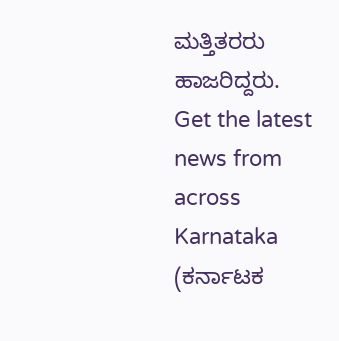ಮತ್ತಿತರರು ಹಾಜರಿದ್ದರು.
Get the latest news from across Karnataka (ಕರ್ನಾಟಕ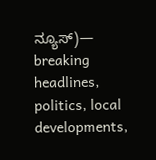ನ್ಯೂಸ್)— breaking headlines, politics, local developments,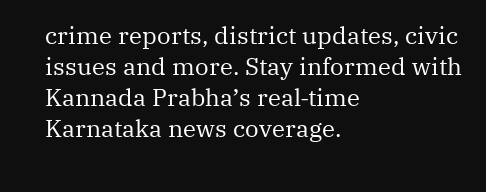crime reports, district updates, civic issues and more. Stay informed with Kannada Prabha’s real‑time Karnataka news coverage.